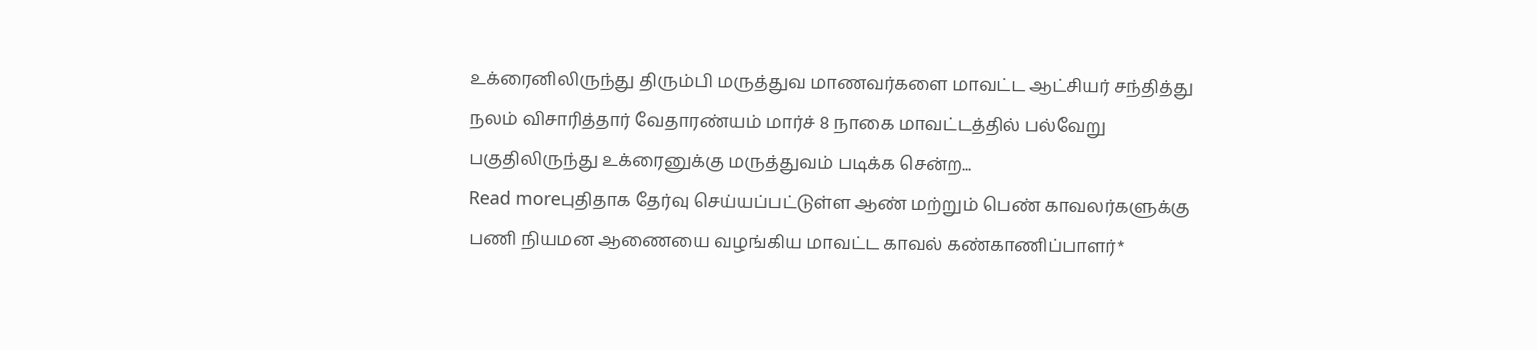உக்ரைனிலிருந்து திரும்பி மருத்துவ மாணவர்களை மாவட்ட ஆட்சியர் சந்தித்து நலம் விசாரித்தார் வேதாரண்யம் மார்ச் 8 நாகை மாவட்டத்தில் பல்வேறு பகுதிலிருந்து உக்ரைனுக்கு மருத்துவம் படிக்க சென்ற...
Read moreபுதிதாக தேர்வு செய்யப்பட்டுள்ள ஆண் மற்றும் பெண் காவலர்களுக்கு பணி நியமன ஆணையை வழங்கிய மாவட்ட காவல் கண்காணிப்பாளர்*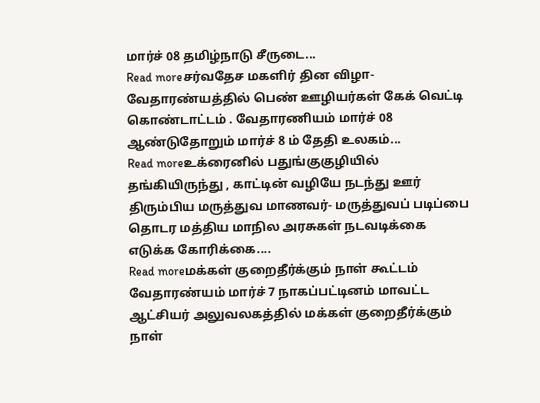மார்ச் 08 தமிழ்நாடு சீருடை...
Read moreசர்வதேச மகளிர் தின விழா- வேதாரண்யத்தில் பெண் ஊழியர்கள் கேக் வெட்டி கொண்டாட்டம் . வேதாரணியம் மார்ச் 08 ஆண்டுதோறும் மார்ச் 8 ம் தேதி உலகம்...
Read moreஉக்ரைனில் பதுங்குகுழியில் தங்கியிருந்து , காட்டின் வழியே நடந்து ஊர் திரும்பிய மருத்துவ மாணவர்- மருத்துவப் படிப்பை தொடர மத்திய மாநில அரசுகள் நடவடிக்கை எடுக்க கோரிக்கை....
Read moreமக்கள் குறைதீர்க்கும் நாள் கூட்டம் வேதாரண்யம் மார்ச் 7 நாகப்பட்டினம் மாவட்ட ஆட்சியர் அலுவலகத்தில் மக்கள் குறைதீர்க்கும் நாள்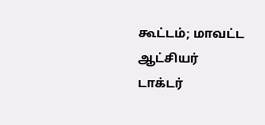கூட்டம்; மாவட்ட ஆட்சியர் டாக்டர்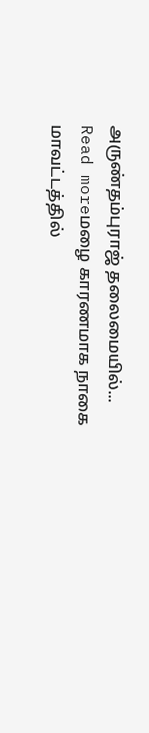அருண்தம்புராஜ் தலைமையில்...
Read moreமழை காரணமாக நாகை மாவட்டத்தில்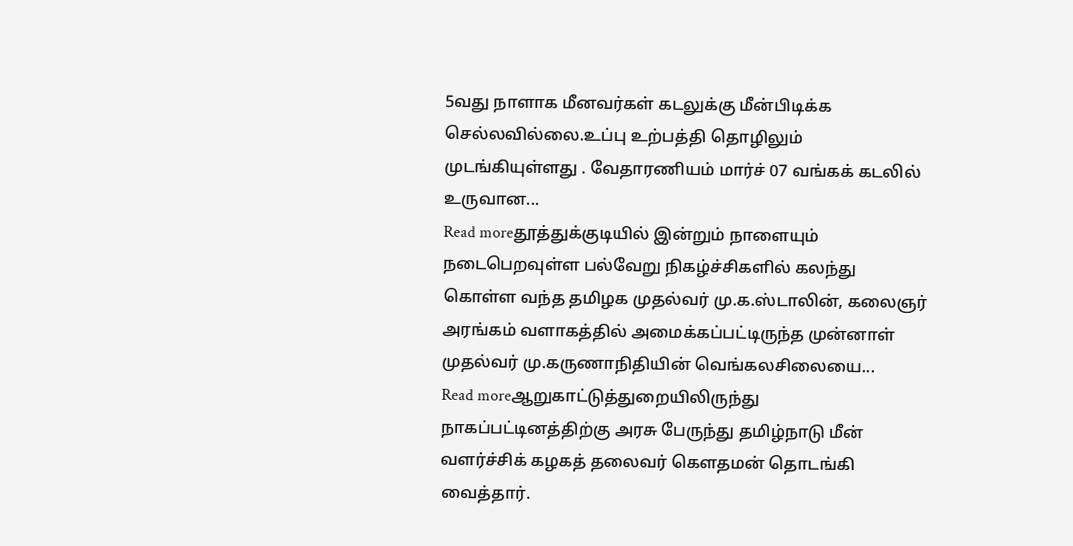5வது நாளாக மீனவர்கள் கடலுக்கு மீன்பிடிக்க செல்லவில்லை.உப்பு உற்பத்தி தொழிலும் முடங்கியுள்ளது . வேதாரணியம் மார்ச் 07 வங்கக் கடலில் உருவான...
Read moreதூத்துக்குடியில் இன்றும் நாளையும் நடைபெறவுள்ள பல்வேறு நிகழ்ச்சிகளில் கலந்து கொள்ள வந்த தமிழக முதல்வர் மு.க.ஸ்டாலின், கலைஞர் அரங்கம் வளாகத்தில் அமைக்கப்பட்டிருந்த முன்னாள் முதல்வர் மு.கருணாநிதியின் வெங்கலசிலையை...
Read moreஆறுகாட்டுத்துறையிலிருந்து நாகப்பட்டினத்திற்கு அரசு பேருந்து தமிழ்நாடு மீன் வளர்ச்சிக் கழகத் தலைவர் கௌதமன் தொடங்கி வைத்தார்.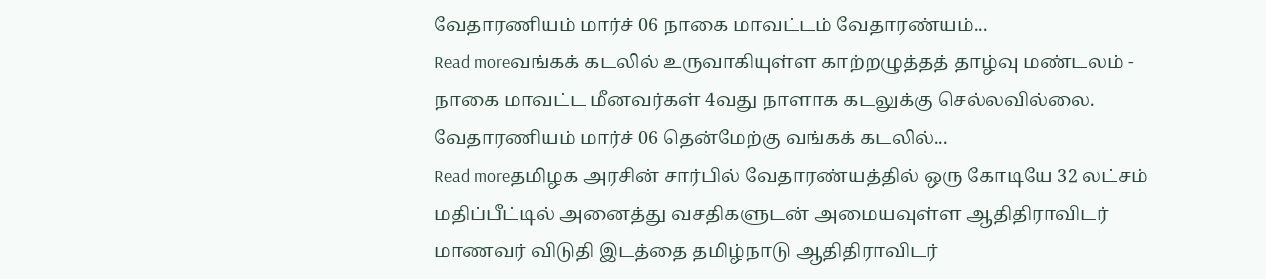வேதாரணியம் மார்ச் 06 நாகை மாவட்டம் வேதாரண்யம்...
Read moreவங்கக் கடலில் உருவாகியுள்ள காற்றழுத்தத் தாழ்வு மண்டலம் - நாகை மாவட்ட மீனவர்கள் 4வது நாளாக கடலுக்கு செல்லவில்லை. வேதாரணியம் மார்ச் 06 தென்மேற்கு வங்கக் கடலில்...
Read moreதமிழக அரசின் சார்பில் வேதாரண்யத்தில் ஒரு கோடியே 32 லட்சம் மதிப்பீட்டில் அனைத்து வசதிகளுடன் அமையவுள்ள ஆதிதிராவிடர் மாணவர் விடுதி இடத்தை தமிழ்நாடு ஆதிதிராவிடர்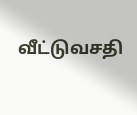வீட்டுவசதி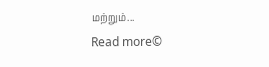மற்றும்...
Read more©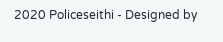2020 Policeseithi - Designed by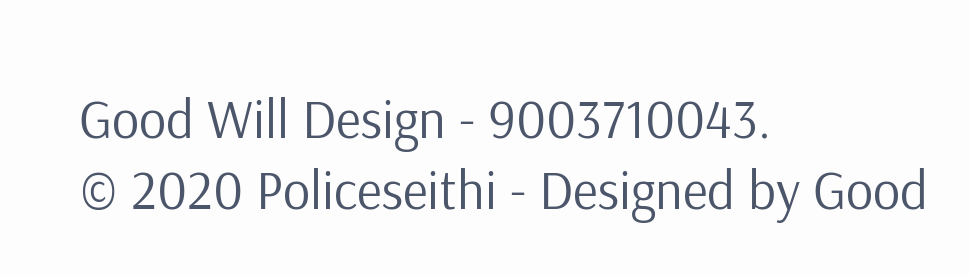Good Will Design - 9003710043.
© 2020 Policeseithi - Designed by Good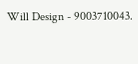Will Design - 9003710043.